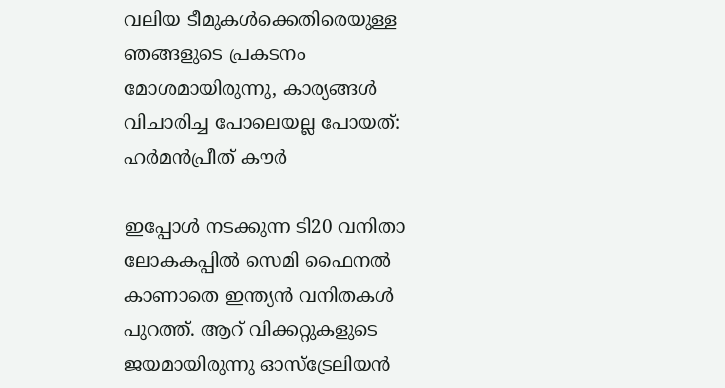വലിയ ടീമുകൾക്കെതിരെയുള്ള ഞങ്ങളുടെ പ്രകടനം മോശമായിരുന്നു, കാര്യങ്ങൾ വിചാരിച്ച പോലെയല്ല പോയത്: ഹർമൻപ്രീത് കൗർ

ഇപ്പോൾ നടക്കുന്ന ടി20 വനിതാ ലോകകപ്പിൽ സെമി ഫൈനൽ കാണാതെ ഇന്ത്യൻ വനിതകൾ പുറത്ത്. ആറ് വിക്കറ്റുകളുടെ ജയമായിരുന്നു ഓസ്‌ട്രേലിയൻ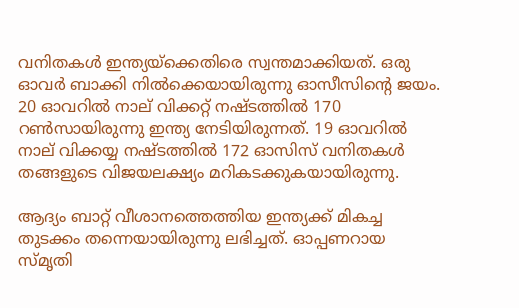വനിതകൾ ഇന്ത്യയ്‌ക്കെതിരെ സ്വന്തമാക്കിയത്. ഒരു ഓവർ ബാക്കി നിൽക്കെയായിരുന്നു ഓസീസിന്റെ ജയം. 20 ഓവറിൽ നാല് വിക്കറ്റ് നഷ്ടത്തിൽ 170 റൺസായിരുന്നു ഇന്ത്യ നേടിയിരുന്നത്. 19 ഓവറിൽ നാല് വിക്കയ്യ നഷ്ടത്തിൽ 172 ഓസിസ് വനിതകൾ തങ്ങളുടെ വിജയലക്ഷ്യം മറികടക്കുകയായിരുന്നു.

ആദ്യം ബാറ്റ് വീശാനത്തെത്തിയ ഇന്ത്യക്ക് മികച്ച തുടക്കം തന്നെയായിരുന്നു ലഭിച്ചത്. ഓപ്പണറായ സ്‌മൃതി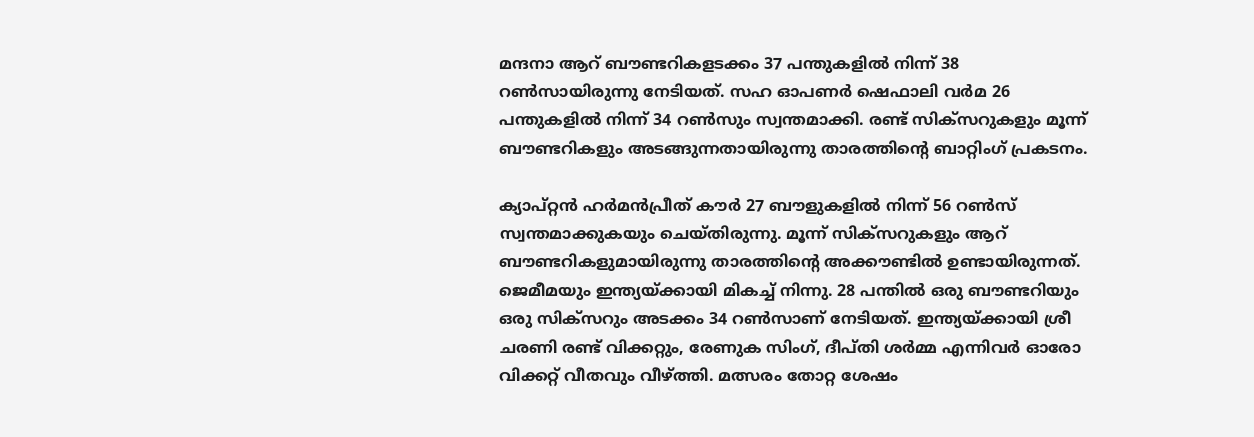മന്ദനാ ആറ് ബൗണ്ടറികളടക്കം 37 പന്തുകളിൽ നിന്ന് 38 റൺസായിരുന്നു നേടിയത്. സഹ ഓപണർ ഷെഫാലി വർമ 26 പന്തുകളിൽ നിന്ന് 34 റൺസും സ്വന്തമാക്കി. രണ്ട് സിക്സറുകളും മൂന്ന് ബൗണ്ടറികളും അടങ്ങുന്നതായിരുന്നു താരത്തിന്റെ ബാറ്റിംഗ് പ്രകടനം.

ക്യാപ്റ്റൻ ഹർമൻപ്രീത് കൗർ 27 ബൗളുകളിൽ നിന്ന് 56 റൺസ് സ്വന്തമാക്കുകയും ചെയ്തിരുന്നു. മൂന്ന് സിക്സറുകളും ആറ് ബൗണ്ടറികളുമായിരുന്നു താരത്തിന്റെ അക്കൗണ്ടിൽ ഉണ്ടായിരുന്നത്. ജെമീമയും ഇന്ത്യയ്ക്കായി മികച്ച് നിന്നു. 28 പന്തിൽ ഒരു ബൗണ്ടറിയും ഒരു സിക്സറും അടക്കം 34 റൺസാണ് നേടിയത്. ഇന്ത്യയ്ക്കായി ശ്രീ ചരണി രണ്ട് വിക്കറ്റും, രേണുക സിംഗ്, ദീപ്തി ശർമ്മ എന്നിവർ ഓരോ വിക്കറ്റ് വീതവും വീഴ്ത്തി. മത്സരം തോറ്റ ശേഷം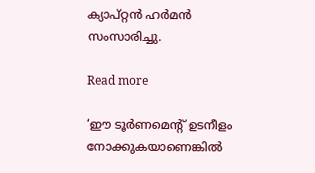ക്യാപ്റ്റൻ ഹർമൻ സംസാരിച്ചു.

Read more

‘ഈ ടൂർണമെന്റ് ഉടനീളം നോക്കുകയാണെങ്കിൽ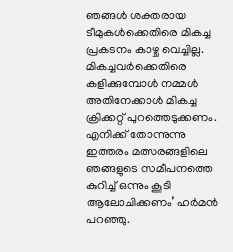ഞങ്ങൾ ശക്തരായ ടീമുകൾക്കെതിരെ മികച്ച പ്രകടനം കാഴ്ച വെച്ചില്ല. മികച്ചവർക്കെതിരെ കളിക്കുമ്പോൾ നമ്മൾ അതിനേക്കാൾ മികച്ച ക്രിക്കറ്റ് പുറത്തെടുക്കണം. എനിക്ക് തോന്നുന്നു ഇത്തരം മത്സരങ്ങളിലെ ഞങ്ങളുടെ സമീപനത്തെ കുറിച്ച് ഒന്നും കൂടി ആലോചിക്കണം’ ഹർമൻ പറഞ്ഞു.